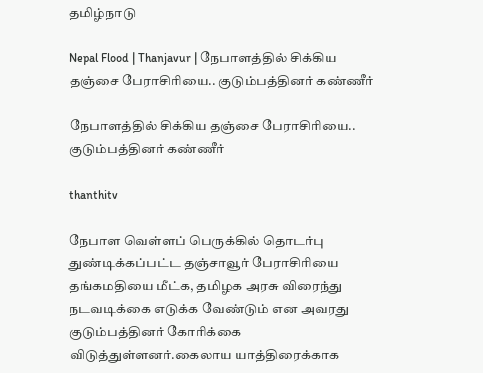தமிழ்நாடு

Nepal Flood | Thanjavur | நேபாளத்தில் சிக்கிய தஞ்சை பேராசிரியை.. குடும்பத்தினர் கண்ணீர்

நேபாளத்தில் சிக்கிய தஞ்சை பேராசிரியை.. குடும்பத்தினர் கண்ணீர்

thanthitv

நேபாள வெள்ளப் பெருக்கில் தொடர்பு துண்டிக்கப்பட்ட தஞ்சாவூர் பேராசிரியை தங்கமதியை மீட்க, தமிழக அரசு விரைந்து நடவடிக்கை எடுக்க வேண்டும் என அவரது குடும்பத்தினர் கோரிக்கை விடுத்துள்ளனர்.கைலாய யாத்திரைக்காக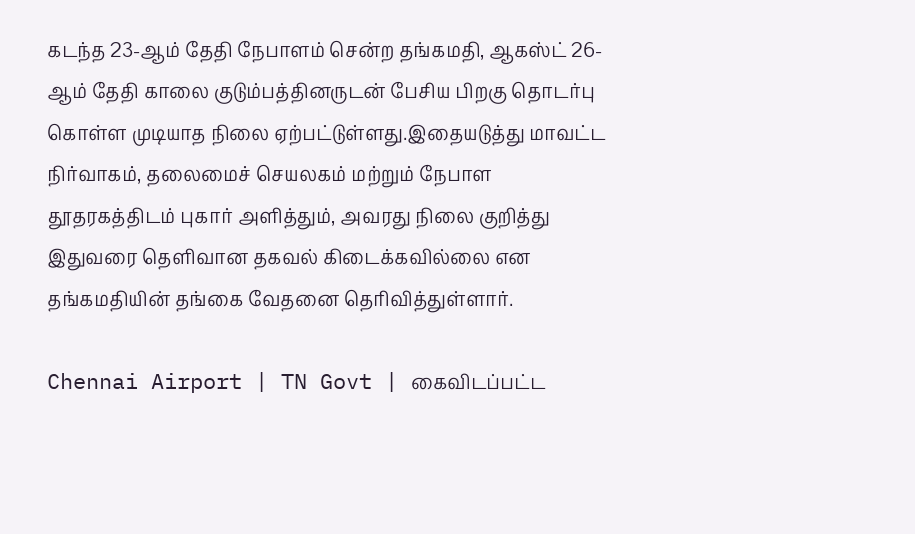கடந்த 23-ஆம் தேதி நேபாளம் சென்ற தங்கமதி, ஆகஸ்ட் 26-ஆம் தேதி காலை குடும்பத்தினருடன் பேசிய பிறகு தொடர்பு கொள்ள முடியாத நிலை ஏற்பட்டுள்ளது.இதையடுத்து மாவட்ட நிர்வாகம், தலைமைச் செயலகம் மற்றும் நேபாள தூதரகத்திடம் புகார் அளித்தும், அவரது நிலை குறித்து இதுவரை தெளிவான தகவல் கிடைக்கவில்லை என தங்கமதியின் தங்கை வேதனை தெரிவித்துள்ளார்.

Chennai Airport | TN Govt | கைவிடப்பட்ட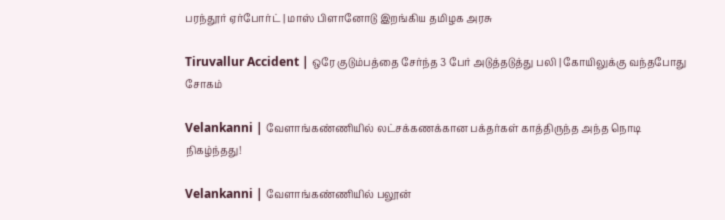பரந்தூர் ஏர்போர்ட் | மாஸ் பிளானோடு இறங்கிய தமிழக அரசு

Tiruvallur Accident | ஒரே குடும்பத்தை சேர்ந்த 3 பேர் அடுத்தடுத்து பலி | கோயிலுக்கு வந்த‌போது சோகம்

Velankanni | வேளாங்கண்ணியில் லட்சக்கணக்கான பக்தர்கள் காத்திருந்த அந்த நொடி நிகழ்ந்தது!

Velankanni | வேளாங்கண்ணியில் பலூன்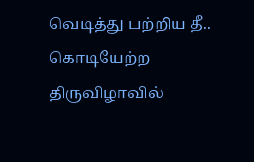வெடித்து பற்றிய தீ.. கொடியேற்ற திருவிழாவில்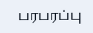பரபரப்பு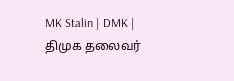MK Stalin | DMK | திமுக தலைவர்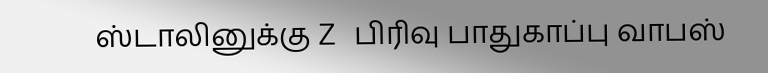ஸ்டாலினுக்கு Z பிரிவு பாதுகாப்பு வாபஸ்